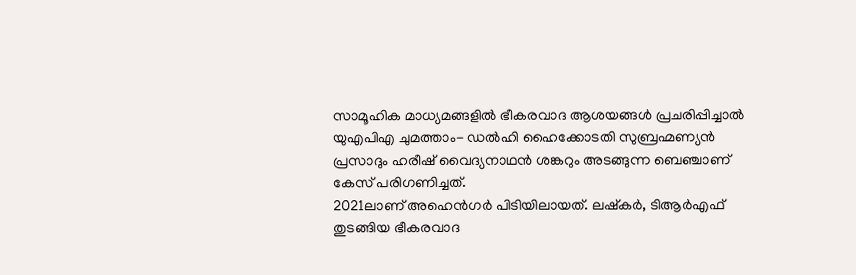സാമൂഹിക മാധ്യമങ്ങളിൽ ഭീകരവാദ ആശയങ്ങൾ പ്രചരിപ്പിച്ചാൽ യുഎപിഎ ചുമത്താം- ഡൽഹി ഹൈക്കോടതി സുബ്രഹ്മണ്യൻ പ്രസാദും ഹരീഷ് വൈദ്യനാഥൻ ശങ്കറും അടങ്ങുന്ന ബെഞ്ചാണ് കേസ് പരിഗണിച്ചത്.
2021ലാണ് അഹെൻഗർ പിടിയിലായത്. ലഷ്കർ, ടിആർഎഫ് തുടങ്ങിയ ഭീകരവാദ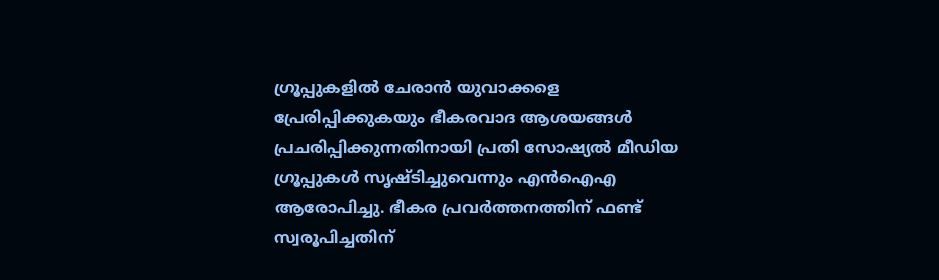ഗ്രൂപ്പുകളിൽ ചേരാൻ യുവാക്കളെ പ്രേരിപ്പിക്കുകയും ഭീകരവാദ ആശയങ്ങൾ പ്രചരിപ്പിക്കുന്നതിനായി പ്രതി സോഷ്യൽ മീഡിയ ഗ്രൂപ്പുകൾ സൃഷ്ടിച്ചുവെന്നും എൻഐഎ ആരോപിച്ചു. ഭീകര പ്രവർത്തനത്തിന് ഫണ്ട് സ്വരൂപിച്ചതിന്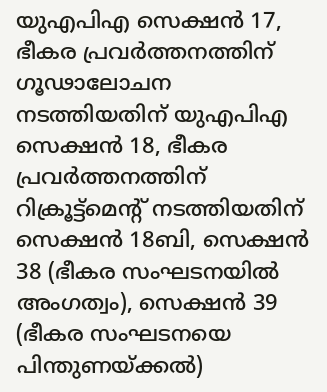യുഎപിഎ സെക്ഷൻ 17, ഭീകര പ്രവർത്തനത്തിന് ഗൂഢാലോചന നടത്തിയതിന് യുഎപിഎ സെക്ഷൻ 18, ഭീകര പ്രവർത്തനത്തിന് റിക്രൂട്ട്മെന്റ് നടത്തിയതിന് സെക്ഷൻ 18ബി, സെക്ഷൻ 38 (ഭീകര സംഘടനയിൽ അംഗത്വം), സെക്ഷൻ 39 (ഭീകര സംഘടനയെ പിന്തുണയ്ക്കൽ)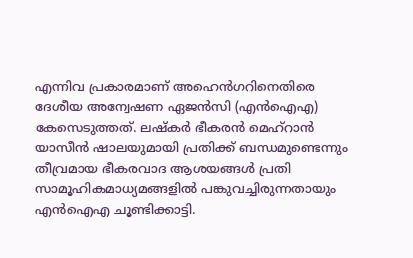എന്നിവ പ്രകാരമാണ് അഹെൻഗറിനെതിരെ ദേശീയ അന്വേഷണ ഏജൻസി (എൻഐഎ) കേസെടുത്തത്. ലഷ്കർ ഭീകരൻ മെഹ്റാൻ യാസീൻ ഷാലയുമായി പ്രതിക്ക് ബന്ധമുണ്ടെന്നും തീവ്രമായ ഭീകരവാദ ആശയങ്ങൾ പ്രതി സാമൂഹികമാധ്യമങ്ങളിൽ പങ്കുവച്ചിരുന്നതായും എൻഐഎ ചൂണ്ടിക്കാട്ടി.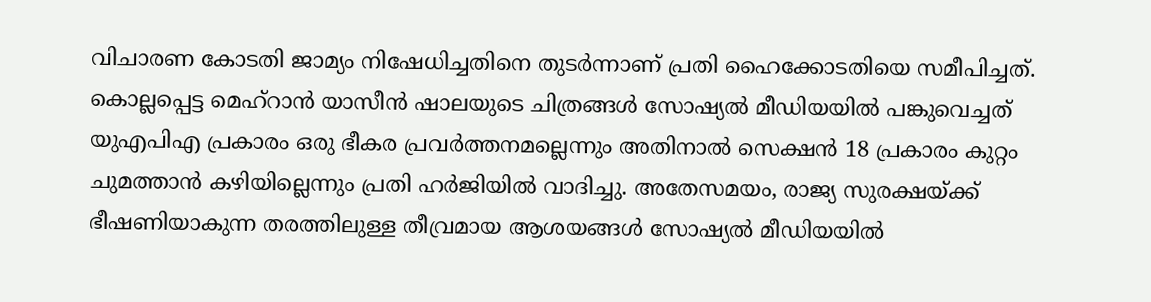വിചാരണ കോടതി ജാമ്യം നിഷേധിച്ചതിനെ തുടർന്നാണ് പ്രതി ഹൈക്കോടതിയെ സമീപിച്ചത്. കൊല്ലപ്പെട്ട മെഹ്റാൻ യാസീൻ ഷാലയുടെ ചിത്രങ്ങൾ സോഷ്യൽ മീഡിയയിൽ പങ്കുവെച്ചത് യുഎപിഎ പ്രകാരം ഒരു ഭീകര പ്രവർത്തനമല്ലെന്നും അതിനാൽ സെക്ഷൻ 18 പ്രകാരം കുറ്റം ചുമത്താൻ കഴിയില്ലെന്നും പ്രതി ഹർജിയിൽ വാദിച്ചു. അതേസമയം, രാജ്യ സുരക്ഷയ്ക്ക് ഭീഷണിയാകുന്ന തരത്തിലുള്ള തീവ്രമായ ആശയങ്ങൾ സോഷ്യൽ മീഡിയയിൽ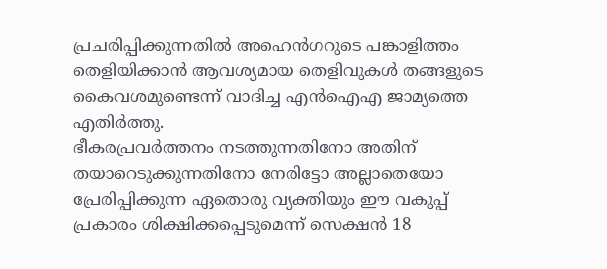പ്രചരിപ്പിക്കുന്നതിൽ അഹെൻഗറുടെ പങ്കാളിത്തം തെളിയിക്കാൻ ആവശ്യമായ തെളിവുകൾ തങ്ങളുടെ കൈവശമുണ്ടെന്ന് വാദിച്ച എൻഐഎ ജാമ്യത്തെ എതിർത്തു.
ഭീകരപ്രവർത്തനം നടത്തുന്നതിനോ അതിന് തയാറെടുക്കുന്നതിനോ നേരിട്ടോ അല്ലാതെയോ പ്രേരിപ്പിക്കുന്ന ഏതൊരു വ്യക്തിയും ഈ വകുപ്പ് പ്രകാരം ശിക്ഷിക്കപ്പെടുമെന്ന് സെക്ഷൻ 18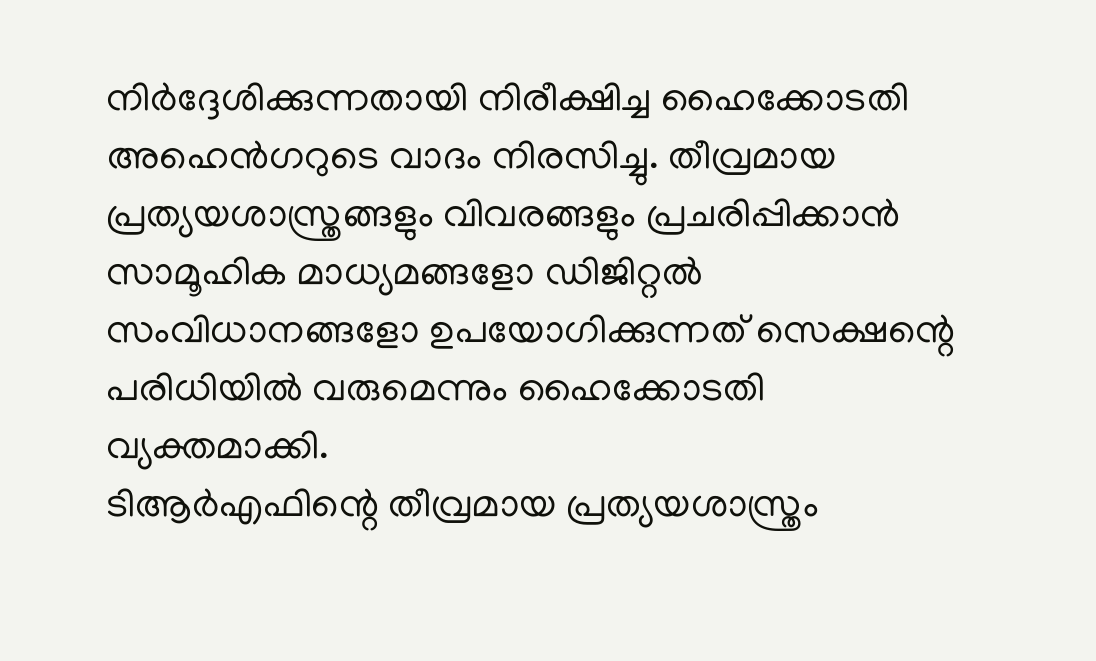നിർദ്ദേശിക്കുന്നതായി നിരീക്ഷിച്ച ഹൈക്കോടതി അഹെൻഗറുടെ വാദം നിരസിച്ചു. തീവ്രമായ പ്രത്യയശാസ്ത്രങ്ങളും വിവരങ്ങളും പ്രചരിപ്പിക്കാൻ സാമൂഹിക മാധ്യമങ്ങളോ ഡിജിറ്റൽ സംവിധാനങ്ങളോ ഉപയോഗിക്കുന്നത് സെക്ഷന്റെ പരിധിയിൽ വരുമെന്നും ഹൈക്കോടതി വ്യക്തമാക്കി.
ടിആർഎഫിന്റെ തീവ്രമായ പ്രത്യയശാസ്ത്രം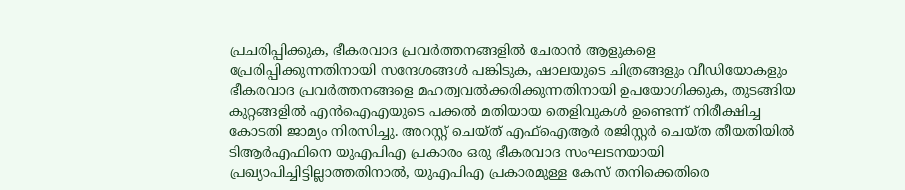പ്രചരിപ്പിക്കുക, ഭീകരവാദ പ്രവർത്തനങ്ങളിൽ ചേരാൻ ആളുകളെ പ്രേരിപ്പിക്കുന്നതിനായി സന്ദേശങ്ങൾ പങ്കിടുക, ഷാലയുടെ ചിത്രങ്ങളും വീഡിയോകളും ഭീകരവാദ പ്രവർത്തനങ്ങളെ മഹത്വവൽക്കരിക്കുന്നതിനായി ഉപയോഗിക്കുക, തുടങ്ങിയ കുറ്റങ്ങളിൽ എൻഐഎയുടെ പക്കൽ മതിയായ തെളിവുകൾ ഉണ്ടെന്ന് നിരീക്ഷിച്ച കോടതി ജാമ്യം നിരസിച്ചു. അറസ്റ്റ് ചെയ്ത് എഫ്ഐആർ രജിസ്റ്റർ ചെയ്ത തീയതിയിൽ ടിആർഎഫിനെ യുഎപിഎ പ്രകാരം ഒരു ഭീകരവാദ സംഘടനയായി പ്രഖ്യാപിച്ചിട്ടില്ലാത്തതിനാൽ, യുഎപിഎ പ്രകാരമുള്ള കേസ് തനിക്കെതിരെ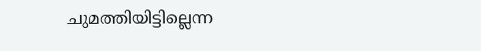ചുമത്തിയിട്ടില്ലെന്ന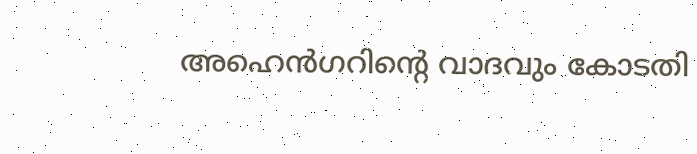അഹെൻഗറിന്റെ വാദവും കോടതി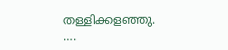തള്ളിക്കളഞ്ഞു.
….